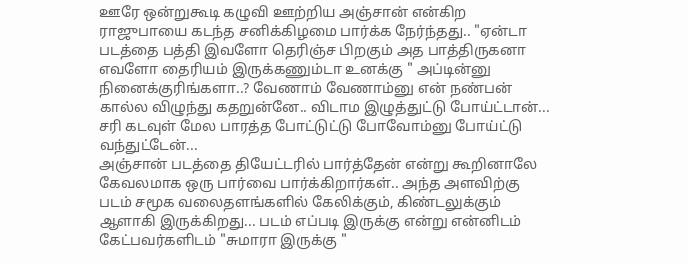ஊரே ஒன்றுகூடி கழுவி ஊற்றிய அஞ்சான் என்கிற ராஜுபாயை கடந்த சனிக்கிழமை பார்க்க நேர்ந்தது.. "ஏன்டா படத்தை பத்தி இவளோ தெரிஞ்ச பிறகும் அத பாத்திருகனா எவளோ தைரியம் இருக்கணும்டா உனக்கு " அப்டின்னு நினைக்குரிங்களா..? வேணாம் வேணாம்னு என் நண்பன் கால்ல விழுந்து கதறுன்னே.. விடாம இழுத்துட்டு போய்ட்டான்... சரி கடவுள் மேல பாரத்த போட்டுட்டு போவோம்னு போய்ட்டு வந்துட்டேன்...
அஞ்சான் படத்தை தியேட்டரில் பார்த்தேன் என்று கூறினாலே கேவலமாக ஒரு பார்வை பார்க்கிறார்கள்.. அந்த அளவிற்கு படம் சமூக வலைதளங்களில் கேலிக்கும், கிண்டலுக்கும் ஆளாகி இருக்கிறது... படம் எப்படி இருக்கு என்று என்னிடம் கேட்பவர்களிடம் "சுமாரா இருக்கு "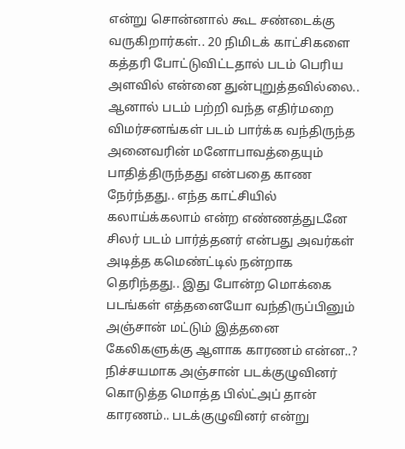என்று சொன்னால் கூட சண்டைக்கு வருகிறார்கள்.. 20 நிமிடக் காட்சிகளை கத்தரி போட்டுவிட்டதால் படம் பெரிய அளவில் என்னை துன்புறுத்தவில்லை.. ஆனால் படம் பற்றி வந்த எதிர்மறை விமர்சனங்கள் படம் பார்க்க வந்திருந்த அனைவரின் மனோபாவத்தையும் பாதித்திருந்தது என்பதை காண நேர்ந்தது.. எந்த காட்சியில் கலாய்க்கலாம் என்ற எண்ணத்துடனே சிலர் படம் பார்த்தனர் என்பது அவர்கள் அடித்த கமெண்ட்டில் நன்றாக தெரிந்தது.. இது போன்ற மொக்கை படங்கள் எத்தனையோ வந்திருப்பினும் அஞ்சான் மட்டும் இத்தனை கேலிகளுக்கு ஆளாக காரணம் என்ன..?
நிச்சயமாக அஞ்சான் படக்குழுவினர் கொடுத்த மொத்த பில்ட்அப் தான் காரணம்.. படக்குழுவினர் என்று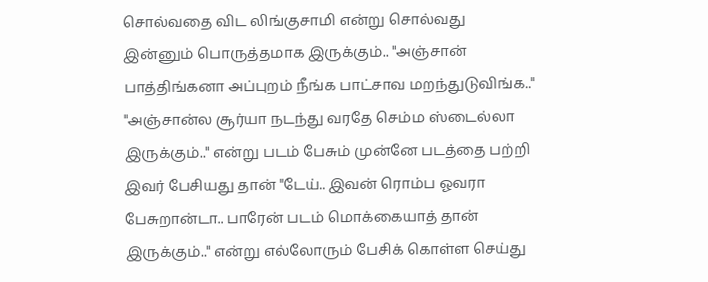சொல்வதை விட லிங்குசாமி என்று சொல்வது இன்னும் பொருத்தமாக இருக்கும்.. "அஞ்சான் பாத்திங்கனா அப்புறம் நீங்க பாட்சாவ மறந்துடுவிங்க.." "அஞ்சான்ல சூர்யா நடந்து வரதே செம்ம ஸ்டைல்லா இருக்கும்.." என்று படம் பேசும் முன்னே படத்தை பற்றி இவர் பேசியது தான் "டேய்.. இவன் ரொம்ப ஓவரா பேசுறான்டா.. பாரேன் படம் மொக்கையாத் தான் இருக்கும்.." என்று எல்லோரும் பேசிக் கொள்ள செய்து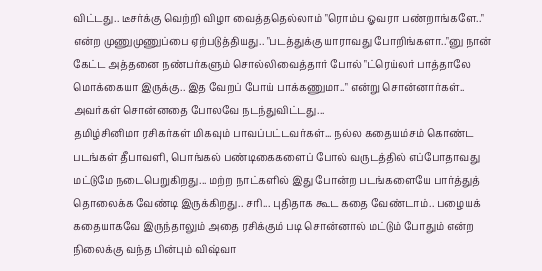விட்டது.. டீசர்க்கு வெற்றி விழா வைத்ததெல்லாம் "ரொம்ப ஓவரா பண்றாங்களே.." என்ற முணுமுணுப்பை ஏற்படுத்தியது.. "படத்துக்கு யாராவது போறிங்களா.."னு நான் கேட்ட அத்தனை நண்பர்களும் சொல்லிவைத்தார் போல் "ட்ரெய்லர் பாத்தாலே மொக்கையா இருக்கு.. இத வேறப் போய் பாக்கணுமா.." என்று சொன்னார்கள்.. அவர்கள் சொன்னதை போலவே நடந்துவிட்டது...
தமிழ்சினிமா ரசிகர்கள் மிகவும் பாவப்பட்டவர்கள்... நல்ல கதையம்சம் கொண்ட படங்கள் தீபாவளி, பொங்கல் பண்டிகைகளைப் போல் வருடத்தில் எப்போதாவது மட்டுமே நடைபெறுகிறது... மற்ற நாட்களில் இது போன்ற படங்களையே பார்த்துத் தொலைக்க வேண்டி இருக்கிறது.. சரி... புதிதாக கூட கதை வேண்டாம்.. பழையக் கதையாகவே இருந்தாலும் அதை ரசிக்கும் படி சொன்னால் மட்டும் போதும் என்ற நிலைக்கு வந்த பின்பும் விஷ்வா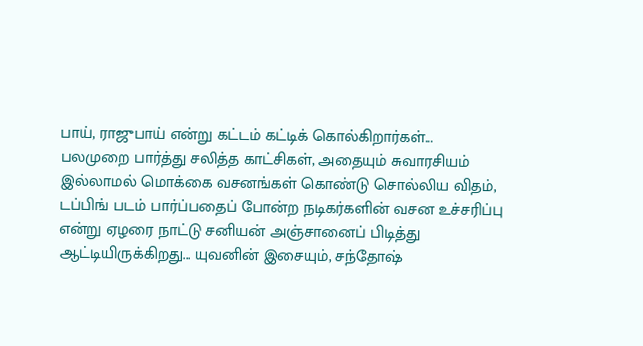பாய், ராஜுபாய் என்று கட்டம் கட்டிக் கொல்கிறார்கள்...
பலமுறை பார்த்து சலித்த காட்சிகள், அதையும் சுவாரசியம் இல்லாமல் மொக்கை வசனங்கள் கொண்டு சொல்லிய விதம், டப்பிங் படம் பார்ப்பதைப் போன்ற நடிகர்களின் வசன உச்சரிப்பு என்று ஏழரை நாட்டு சனியன் அஞ்சானைப் பிடித்து ஆட்டியிருக்கிறது... யுவனின் இசையும், சந்தோஷ்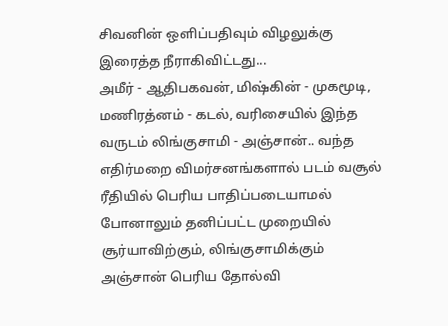சிவனின் ஒளிப்பதிவும் விழலுக்கு இரைத்த நீராகிவிட்டது...
அமீர் - ஆதிபகவன், மிஷ்கின் - முகமூடி, மணிரத்னம் - கடல், வரிசையில் இந்த வருடம் லிங்குசாமி - அஞ்சான்.. வந்த எதிர்மறை விமர்சனங்களால் படம் வசூல் ரீதியில் பெரிய பாதிப்படையாமல் போனாலும் தனிப்பட்ட முறையில் சூர்யாவிற்கும், லிங்குசாமிக்கும் அஞ்சான் பெரிய தோல்வி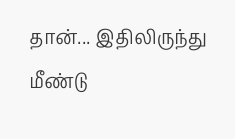தான்... இதிலிருந்து மீண்டு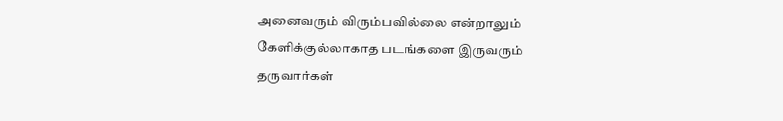அனைவரும் விரும்பவில்லை என்றாலும் கேளிக்குல்லாகாத படங்களை இருவரும் தருவார்கள்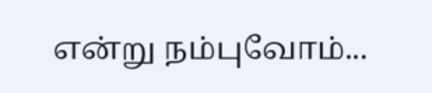என்று நம்புவோம்...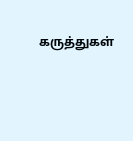கருத்துகள்